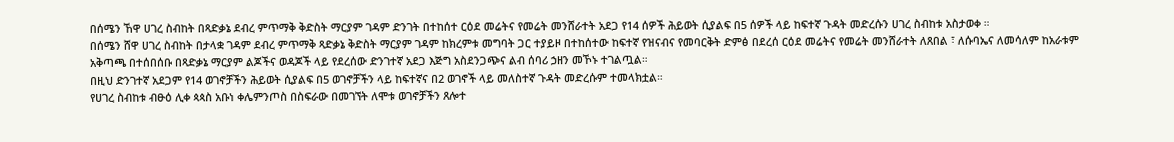በሰሜን ኸዋ ሀገረ ስብከት በጻድቃኔ ደብረ ምጥማቅ ቅድስት ማርያም ገዳም ድንገት በተከሰተ ርዕደ መሬትና የመሬት መንሸራተት አደጋ የ14 ሰዎች ሕይወት ሲያልፍ በ5 ሰዎች ላይ ከፍተኛ ጉዳት መድረሱን ሀገረ ስብከቱ አስታወቀ ።
በሰሜን ሸዋ ሀገረ ስብከት በታላቋ ገዳም ደብረ ምጥማቅ ጻድቃኔ ቅድስት ማርያም ገዳም ከክረምቱ መግባት ጋር ተያይዞ በተከሰተው ከፍተኛ የዝናብና የመባርቅት ድምፅ በደረሰ ርዕደ መሬትና የመሬት መንሸራተት ለጸበል ፣ ለሱባኤና ለመሳለም ከአራቱም አቅጣጫ በተሰበሰቡ በጻድቃኔ ማርያም ልጆችና ወዳጆች ላይ የደረሰው ድንገተኛ አደጋ እጅግ አስደንጋጭና ልብ ሰባሪ ኃዘን መኾኑ ተገልጧል።
በዚህ ድንገተኛ አደጋም የ14 ወገኖቻችን ሕይወት ሲያልፍ በ5 ወገኖቻችን ላይ ከፍተኛና በ2 ወገኖች ላይ መለስተኛ ጉዳት መድረሱም ተመላክቷል።
የሀገረ ስብከቱ ብፁዕ ሊቀ ጳጳስ አቡነ ቀሌምንጦስ በስፍራው በመገኘት ለሞቱ ወገኖቻችን ጸሎተ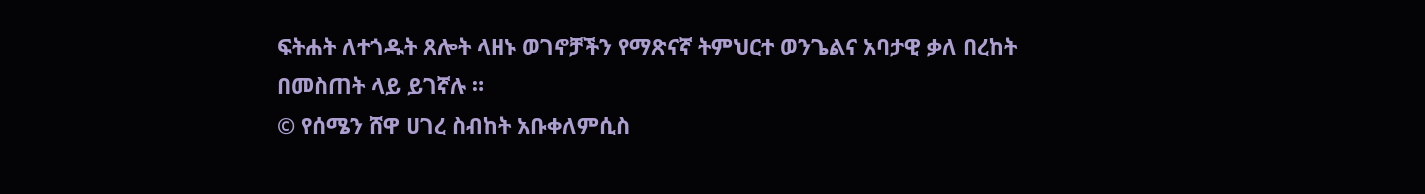ፍትሐት ለተጎዱት ጸሎት ላዘኑ ወገኖቻችን የማጽናኛ ትምህርተ ወንጌልና አባታዊ ቃለ በረከት በመስጠት ላይ ይገኛሉ ።
© የሰሜን ሸዋ ሀገረ ስብከት አቡቀለምሲስ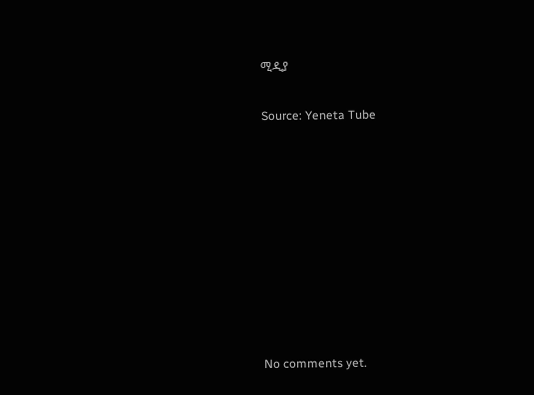ሚዲያ

Source: Yeneta Tube









No comments yet.